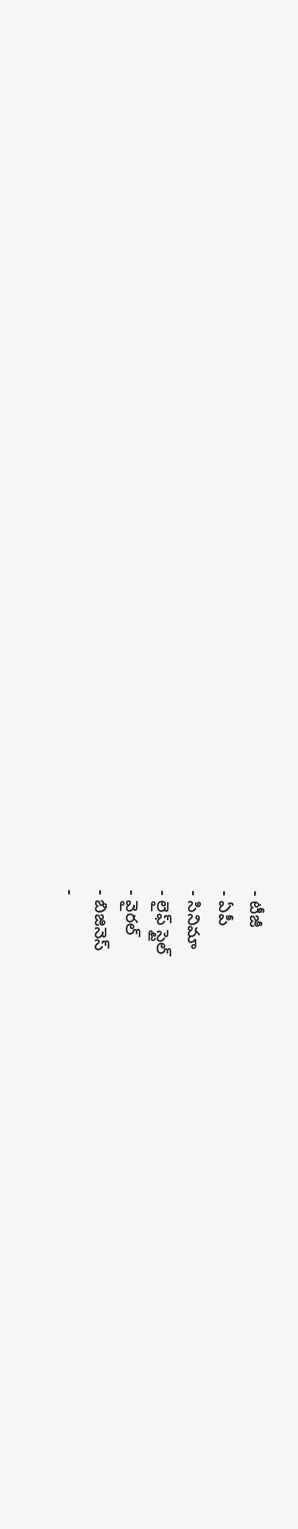- టీజీ
- ఏపీ
- సినిమా
- లైఫ్ స్టైల్
- వైరల్
- బిజినెస్
-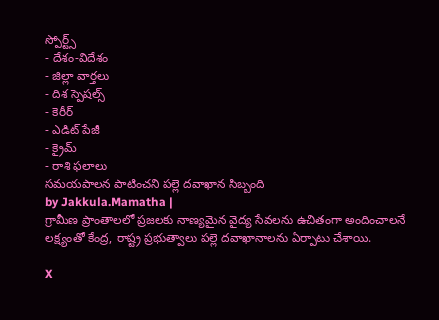స్పోర్ట్స్
- దేశం-విదేశం
- జిల్లా వార్తలు
- దిశ స్పెషల్స్
- కెరీర్
- ఎడిట్ పేజీ
- క్రైమ్
- రాశి ఫలాలు
సమయపాలన పాటించని పల్లె దవాఖాన సిబ్బంది
by Jakkula.Mamatha |
గ్రామీణ ప్రాంతాలలో ప్రజలకు నాణ్యమైన వైద్య సేవలను ఉచితంగా అందించాలనే లక్ష్యంతో కేంద్ర, రాష్ట్ర ప్రభుత్వాలు పల్లె దవాఖానాలను ఏర్పాటు చేశాయి.

X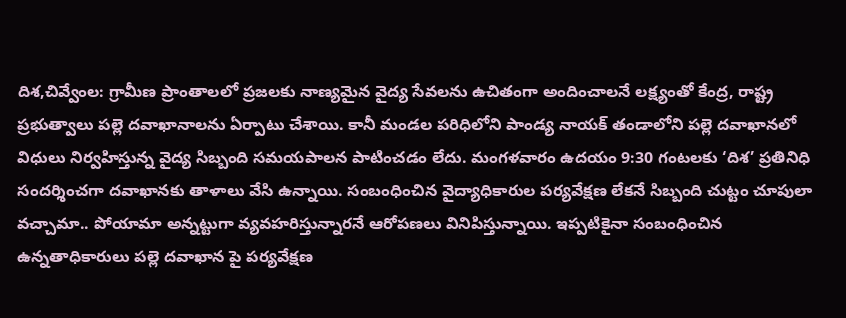దిశ,చివ్వేంల: గ్రామీణ ప్రాంతాలలో ప్రజలకు నాణ్యమైన వైద్య సేవలను ఉచితంగా అందించాలనే లక్ష్యంతో కేంద్ర, రాష్ట్ర ప్రభుత్వాలు పల్లె దవాఖానాలను ఏర్పాటు చేశాయి. కానీ మండల పరిధిలోని పాండ్య నాయక్ తండాలోని పల్లె దవాఖానలో విధులు నిర్వహిస్తున్న వైద్య సిబ్బంది సమయపాలన పాటించడం లేదు. మంగళవారం ఉదయం 9:30 గంటలకు ‘దిశ’ ప్రతినిధి సందర్శించగా దవాఖానకు తాళాలు వేసి ఉన్నాయి. సంబంధించిన వైద్యాధికారుల పర్యవేక్షణ లేకనే సిబ్బంది చుట్టం చూపులా వచ్చామా.. పోయామా అన్నట్టుగా వ్యవహరిస్తున్నారనే ఆరోపణలు వినిపిస్తున్నాయి. ఇప్పటికైనా సంబంధించిన ఉన్నతాధికారులు పల్లె దవాఖాన పై పర్యవేక్షణ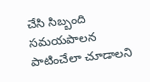చేసి సిబ్బంది సమయపాలన పాటించేలా చూడాలని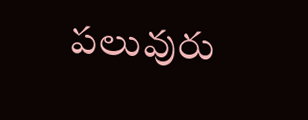పలువురు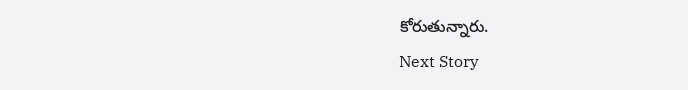కోరుతున్నారు.
Next Story